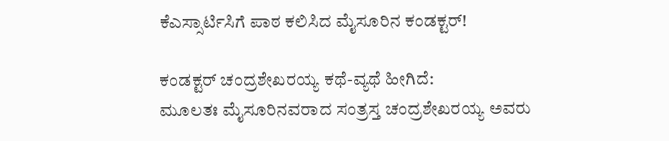ಕೆಎಸ್ಸಾರ್ಟಿಸಿಗೆ ಪಾಠ ಕಲಿಸಿದ ಮೈಸೂರಿನ ಕಂಡಕ್ಟರ್!

ಕಂಡಕ್ಟರ್ ಚಂದ್ರಶೇಖರಯ್ಯ ಕಥೆ-ವ್ಯಥೆ ಹೀಗಿದೆ:
ಮೂಲತಃ ಮೈಸೂರಿನವರಾದ ಸಂತ್ರಸ್ತ ಚಂದ್ರಶೇಖರಯ್ಯ ಅವರು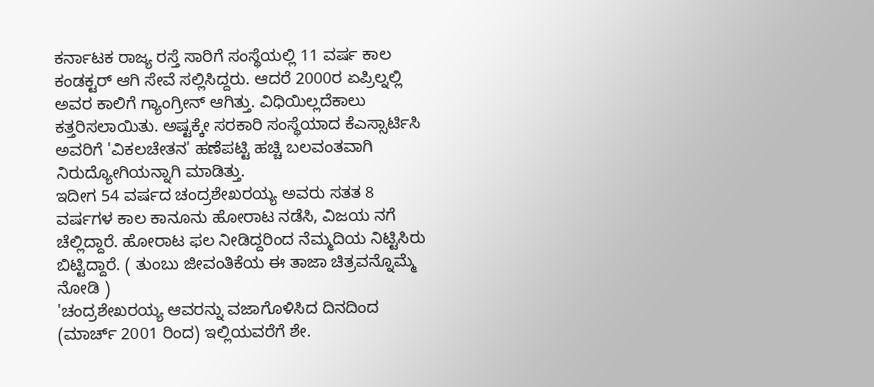ಕರ್ನಾಟಕ ರಾಜ್ಯ ರಸ್ತೆ ಸಾರಿಗೆ ಸಂಸ್ಥೆಯಲ್ಲಿ 11 ವರ್ಷ ಕಾಲ ಕಂಡಕ್ಟರ್ ಆಗಿ ಸೇವೆ ಸಲ್ಲಿಸಿದ್ದರು. ಆದರೆ 2000ರ ಏಪ್ರಿಲ್ನಲ್ಲಿ ಅವರ ಕಾಲಿಗೆ ಗ್ಯಾಂಗ್ರೀನ್ ಆಗಿತ್ತು. ವಿಧಿಯಿಲ್ಲದೆಕಾಲು ಕತ್ತರಿಸಲಾಯಿತು. ಅಷ್ಟಕ್ಕೇ ಸರಕಾರಿ ಸಂಸ್ಥೆಯಾದ ಕೆಎಸ್ಸಾರ್ಟಿಸಿ ಅವರಿಗೆ 'ವಿಕಲಚೇತನ' ಹಣೆಪಟ್ಟಿ ಹಚ್ಚಿ ಬಲವಂತವಾಗಿ ನಿರುದ್ಯೋಗಿಯನ್ನಾಗಿ ಮಾಡಿತ್ತು.
ಇದೀಗ 54 ವರ್ಷದ ಚಂದ್ರಶೇಖರಯ್ಯ ಅವರು ಸತತ 8 ವರ್ಷಗಳ ಕಾಲ ಕಾನೂನು ಹೋರಾಟ ನಡೆಸಿ, ವಿಜಯ ನಗೆ ಚೆಲ್ಲಿದ್ದಾರೆ. ಹೋರಾಟ ಫಲ ನೀಡಿದ್ದರಿಂದ ನೆಮ್ಮದಿಯ ನಿಟ್ಟಿಸಿರು ಬಿಟ್ಟಿದ್ದಾರೆ. ( ತುಂಬು ಜೀವಂತಿಕೆಯ ಈ ತಾಜಾ ಚಿತ್ರವನ್ನೊಮ್ಮೆ ನೋಡಿ )
'ಚಂದ್ರಶೇಖರಯ್ಯ ಆವರನ್ನು ವಜಾಗೊಳಿಸಿದ ದಿನದಿಂದ (ಮಾರ್ಚ್ 2001 ರಿಂದ) ಇಲ್ಲಿಯವರೆಗೆ ಶೇ.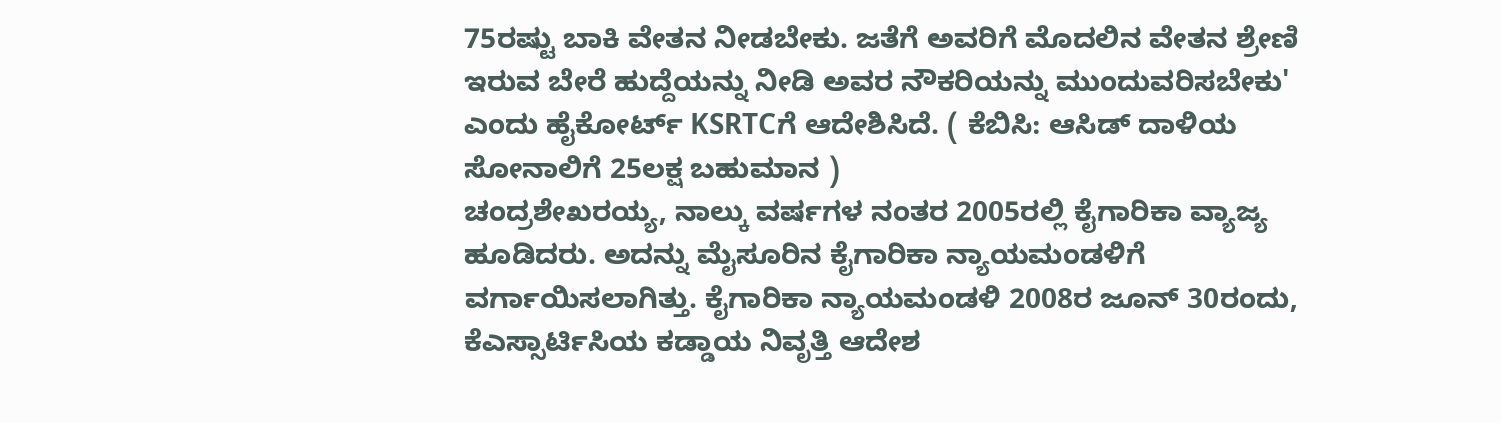75ರಷ್ಟು ಬಾಕಿ ವೇತನ ನೀಡಬೇಕು. ಜತೆಗೆ ಅವರಿಗೆ ಮೊದಲಿನ ವೇತನ ಶ್ರೇಣಿ ಇರುವ ಬೇರೆ ಹುದ್ದೆಯನ್ನು ನೀಡಿ ಅವರ ನೌಕರಿಯನ್ನು ಮುಂದುವರಿಸಬೇಕು' ಎಂದು ಹೈಕೋರ್ಟ್ KSRTCಗೆ ಆದೇಶಿಸಿದೆ. ( ಕೆಬಿಸಿ: ಆಸಿಡ್ ದಾಳಿಯ ಸೋನಾಲಿಗೆ 25ಲಕ್ಷ ಬಹುಮಾನ )
ಚಂದ್ರಶೇಖರಯ್ಯ, ನಾಲ್ಕು ವರ್ಷಗಳ ನಂತರ 2005ರಲ್ಲಿ ಕೈಗಾರಿಕಾ ವ್ಯಾಜ್ಯ ಹೂಡಿದರು. ಅದನ್ನು ಮೈಸೂರಿನ ಕೈಗಾರಿಕಾ ನ್ಯಾಯಮಂಡಳಿಗೆ ವರ್ಗಾಯಿಸಲಾಗಿತ್ತು. ಕೈಗಾರಿಕಾ ನ್ಯಾಯಮಂಡಳಿ 2008ರ ಜೂನ್ 30ರಂದು, ಕೆಎಸ್ಸಾರ್ಟಿಸಿಯ ಕಡ್ಡಾಯ ನಿವೃತ್ತಿ ಆದೇಶ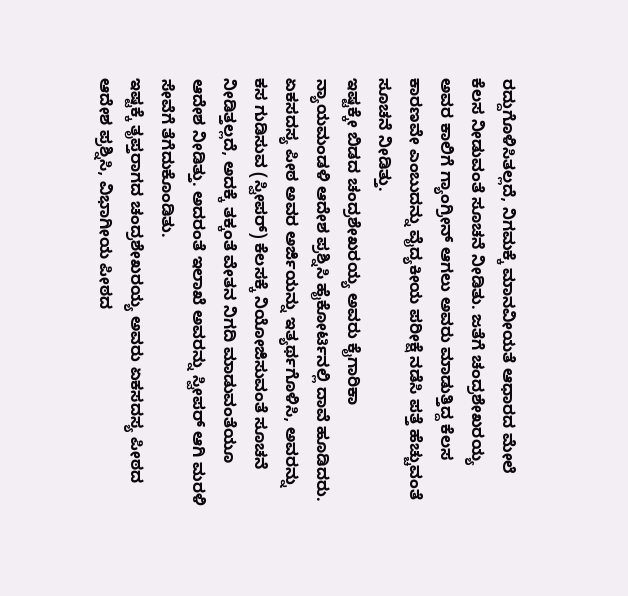ರದ್ದುಗೊಳಿಸಿತಲ್ಲದೆ, ನಿಗಮಕ್ಕೆ ಮಾನವೀಯತೆ ಆಧಾರದ ಮೇಲೆ ಕೆಲಸ ನೀಡುವಂತೆ ಸೂಚನೆ ನೀಡಿತು. ಜತೆಗೆ ಚಂದ್ರಶೇಖರಯ್ಯ ಅವರ ಕಾಲಿಗೆ ಗ್ಯಾಂಗ್ರೀನ್ ಆಗಲು ಅವರು ಮಾಡುತ್ತಿದ್ದ ಕೆಲಸ ಕಾರಣವೇ ಎಂಬುದನ್ನು ವೈದ್ಯಕೀಯ ಪರೀಕ್ಷೆ ನಡೆಸಿ ಪತ್ತೆ ಹೆಚ್ಚುವಂತೆ ಸೂಚನೆ ನೀಡಿತ್ತು.
ಇಷ್ಟಕ್ಕೇ ಬಿಡದ ಚಂದ್ರಶೇಖರಯ್ಯ ಅವರು ಕೈಗಾರಿಕಾ ನ್ಯಾಯಮಂಡಳಿ ಆದೇಶ ಪ್ರಶ್ನಿಸಿ ಹೈಕೋರ್ಟಿನಲ್ಲಿ ದಾವೆ ಹೂಡಿದರು. ಏಕಸದಸ್ಯ ಪೀಠ ಅವರ ಅರ್ಜಿಯನ್ನು ಇತ್ಯರ್ಥಗೊಳಿಸಿ, ಅವರನ್ನು ಕಸ ಗುಡಿಸುವ (ಸ್ವೀಪರ್) ಕೆಲಸಕ್ಕೆ ನಿಯೋಜಿಸುವಂತೆ ಸೂಚನೆ ನೀಡಿತ್ತಲ್ಲದೆ, ಅದಕ್ಕೆ ತಕ್ಕಂತೆ ವೇತನ ನಿಗದಿ ಮಾಡುವಂತೆಯೂ ಆದೇಶ ನೀಡಿತ್ತು. ಅದರಂತೆ ಇಲಾಖೆ ಅವರನ್ನು ಸ್ವೀಪರ್ ಆಗಿ ಮರಳಿ ಸೇವೆಗೆ ತೆಗೆದುಕೊಂಡಿತು.
ಇಷ್ಟಕ್ಕೆ ತೃಪ್ತರಾಗದ ಚಂದ್ರಶೇಖರಯ್ಯ ಅವರು ಏಕಸದಸ್ಯ ಪೀಠದ ಆದೇಶ ಪ್ರಶ್ನಿಸಿ, ವಿಭಾಗೀಯ ಪೀಠದ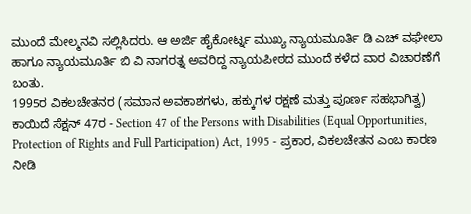ಮುಂದೆ ಮೇಲ್ಮನವಿ ಸಲ್ಲಿಸಿದರು. ಆ ಅರ್ಜಿ ಹೈಕೋರ್ಟ್ನ ಮುಖ್ಯ ನ್ಯಾಯಮೂರ್ತಿ ಡಿ ಎಚ್ ವಘೇಲಾ ಹಾಗೂ ನ್ಯಾಯಮೂರ್ತಿ ಬಿ ವಿ ನಾಗರತ್ನ ಅವರಿದ್ದ ನ್ಯಾಯಪೀಠದ ಮುಂದೆ ಕಳೆದ ವಾರ ವಿಚಾರಣೆಗೆ ಬಂತು.
1995ರ ವಿಕಲಚೇತನರ (ಸಮಾನ ಅವಕಾಶಗಳು, ಹಕ್ಕುಗಳ ರಕ್ಷಣೆ ಮತ್ತು ಪೂರ್ಣ ಸಹಭಾಗಿತ್ವ) ಕಾಯಿದೆ ಸೆಕ್ಷನ್ 47ರ - Section 47 of the Persons with Disabilities (Equal Opportunities, Protection of Rights and Full Participation) Act, 1995 - ಪ್ರಕಾರ, ವಿಕಲಚೇತನ ಎಂಬ ಕಾರಣ ನೀಡಿ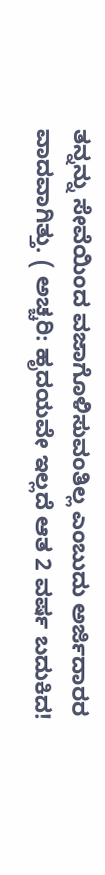ತನ್ನನ್ನು ಸೇವೆಯಿಂದ ವಜಾಗೊಳಿಸುವಂತಿಲ್ಲ ಎಂಬುದು ಅರ್ಜಿದಾರರ ವಾದವಾಗಿತ್ತು. ( ಅಚ್ಚರಿ: ಹೃದಯವೇ ಇಲ್ಲದೆ ಆತ 2 ವರ್ಷ ಬದುಕಿದ!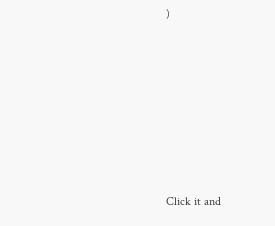)












Click it and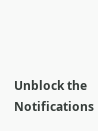Unblock the Notifications